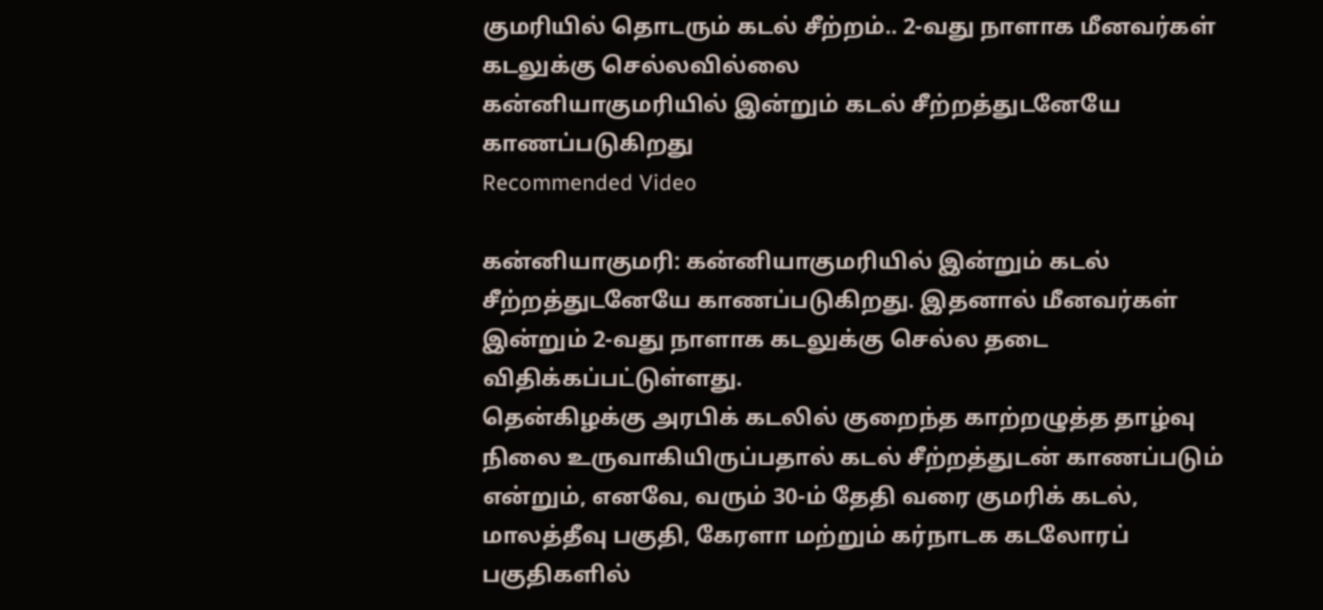குமரியில் தொடரும் கடல் சீற்றம்.. 2-வது நாளாக மீனவர்கள் கடலுக்கு செல்லவில்லை
கன்னியாகுமரியில் இன்றும் கடல் சீற்றத்துடனேயே காணப்படுகிறது
Recommended Video

கன்னியாகுமரி: கன்னியாகுமரியில் இன்றும் கடல் சீற்றத்துடனேயே காணப்படுகிறது. இதனால் மீனவர்கள் இன்றும் 2-வது நாளாக கடலுக்கு செல்ல தடை விதிக்கப்பட்டுள்ளது.
தென்கிழக்கு அரபிக் கடலில் குறைந்த காற்றழுத்த தாழ்வு நிலை உருவாகியிருப்பதால் கடல் சீற்றத்துடன் காணப்படும் என்றும், எனவே, வரும் 30-ம் தேதி வரை குமரிக் கடல், மாலத்தீவு பகுதி, கேரளா மற்றும் கர்நாடக கடலோரப் பகுதிகளில்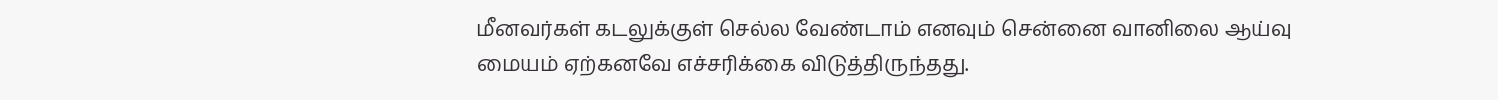மீனவர்கள் கடலுக்குள் செல்ல வேண்டாம் எனவும் சென்னை வானிலை ஆய்வு மையம் ஏற்கனவே எச்சரிக்கை விடுத்திருந்தது.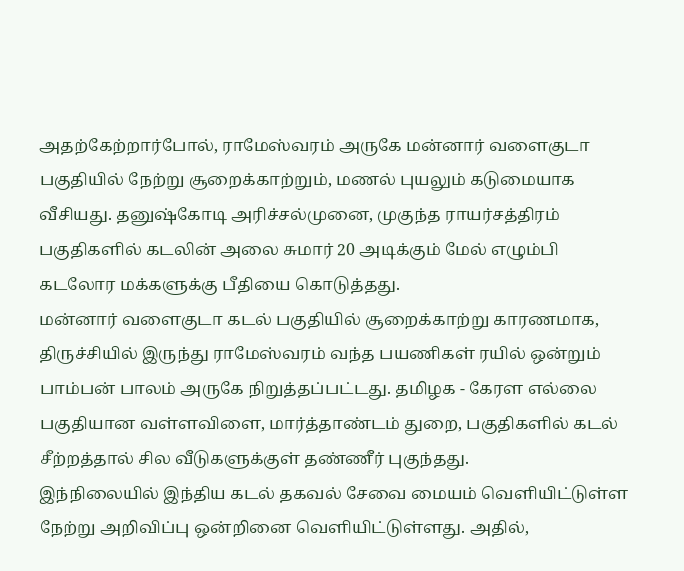அதற்கேற்றார்போல், ராமேஸ்வரம் அருகே மன்னார் வளைகுடா பகுதியில் நேற்று சூறைக்காற்றும், மணல் புயலும் கடுமையாக வீசியது. தனுஷ்கோடி அரிச்சல்முனை, முகுந்த ராயர்சத்திரம் பகுதிகளில் கடலின் அலை சுமார் 20 அடிக்கும் மேல் எழும்பி கடலோர மக்களுக்கு பீதியை கொடுத்தது.
மன்னார் வளைகுடா கடல் பகுதியில் சூறைக்காற்று காரணமாக, திருச்சியில் இருந்து ராமேஸ்வரம் வந்த பயணிகள் ரயில் ஒன்றும் பாம்பன் பாலம் அருகே நிறுத்தப்பட்டது. தமிழக - கேரள எல்லை பகுதியான வள்ளவிளை, மார்த்தாண்டம் துறை, பகுதிகளில் கடல் சீற்றத்தால் சில வீடுகளுக்குள் தண்ணீர் புகுந்தது.
இந்நிலையில் இந்திய கடல் தகவல் சேவை மையம் வெளியிட்டுள்ள நேற்று அறிவிப்பு ஒன்றினை வெளியிட்டுள்ளது. அதில்,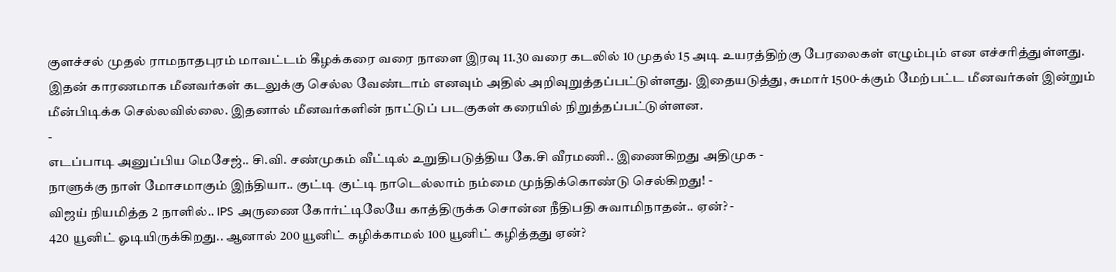குளச்சல் முதல் ராமநாதபுரம் மாவட்டம் கீழக்கரை வரை நாளை இரவு 11.30 வரை கடலில் 10 முதல் 15 அடி உயரத்திற்கு பேரலைகள் எழும்பும் என எச்சரித்துள்ளது.
இதன் காரணமாக மீனவர்கள் கடலுக்கு செல்ல வேண்டாம் எனவும் அதில் அறிவுறுத்தப்பட்டுள்ளது. இதையடுத்து, சுமார் 1500-க்கும் மேற்பட்ட மீனவர்கள் இன்றும் மீன்பிடிக்க செல்லவில்லை. இதனால் மீனவர்களின் நாட்டுப் படகுகள் கரையில் நிறுத்தப்பட்டுள்ளன.
-
எடப்பாடி அனுப்பிய மெசேஜ்.. சி.வி. சண்முகம் வீட்டில் உறுதிபடுத்திய கே.சி வீரமணி.. இணைகிறது அதிமுக -
நாளுக்கு நாள் மோசமாகும் இந்தியா.. குட்டி குட்டி நாடெல்லாம் நம்மை முந்திக்கொண்டு செல்கிறது! -
விஜய் நியமித்த 2 நாளில்.. IPS அருணை கோர்ட்டிலேயே காத்திருக்க சொன்ன நீதிபதி சுவாமிநாதன்.. ஏன்? -
420 யூனிட் ஓடியிருக்கிறது.. ஆனால் 200 யூனிட் கழிக்காமல் 100 யூனிட் கழித்தது ஏன்?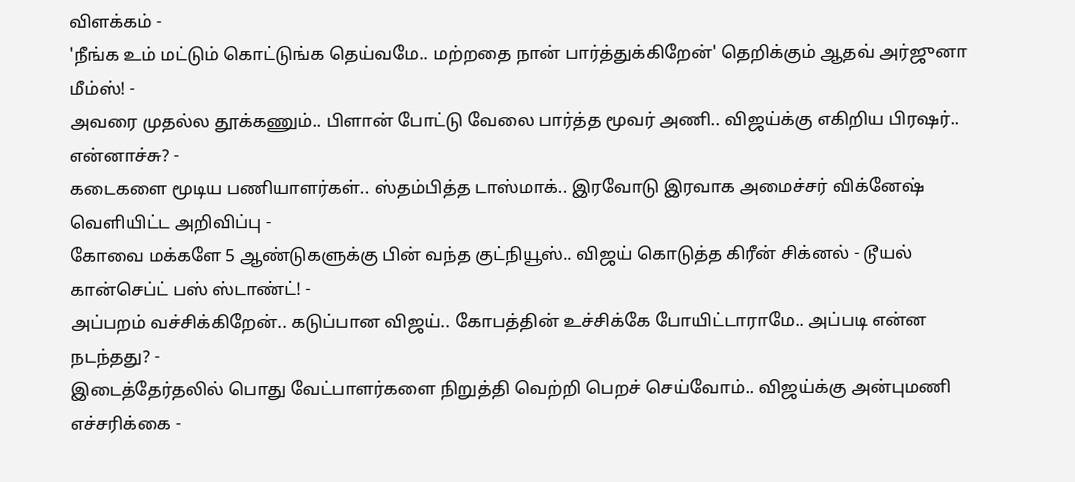விளக்கம் -
'நீங்க உம் மட்டும் கொட்டுங்க தெய்வமே.. மற்றதை நான் பார்த்துக்கிறேன்' தெறிக்கும் ஆதவ் அர்ஜுனா மீம்ஸ்! -
அவரை முதல்ல தூக்கணும்.. பிளான் போட்டு வேலை பார்த்த மூவர் அணி.. விஜய்க்கு எகிறிய பிரஷர்.. என்னாச்சு? -
கடைகளை மூடிய பணியாளர்கள்.. ஸ்தம்பித்த டாஸ்மாக்.. இரவோடு இரவாக அமைச்சர் விக்னேஷ் வெளியிட்ட அறிவிப்பு -
கோவை மக்களே 5 ஆண்டுகளுக்கு பின் வந்த குட்நியூஸ்.. விஜய் கொடுத்த கிரீன் சிக்னல் - டூயல் கான்செப்ட் பஸ் ஸ்டாண்ட்! -
அப்பறம் வச்சிக்கிறேன்.. கடுப்பான விஜய்.. கோபத்தின் உச்சிக்கே போயிட்டாராமே.. அப்படி என்ன நடந்தது? -
இடைத்தேர்தலில் பொது வேட்பாளர்களை நிறுத்தி வெற்றி பெறச் செய்வோம்.. விஜய்க்கு அன்புமணி எச்சரிக்கை -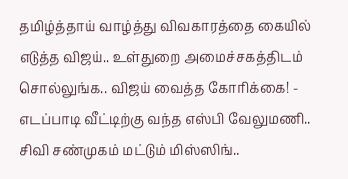தமிழ்த்தாய் வாழ்த்து விவகாரத்தை கையில் எடுத்த விஜய்.. உள்துறை அமைச்சகத்திடம் சொல்லுங்க.. விஜய் வைத்த கோரிக்கை! -
எடப்பாடி வீட்டிற்கு வந்த எஸ்பி வேலுமணி.. சிவி சண்முகம் மட்டும் மிஸ்ஸிங்..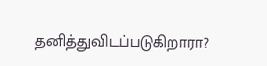தனித்துவிடப்படுகிறாரா?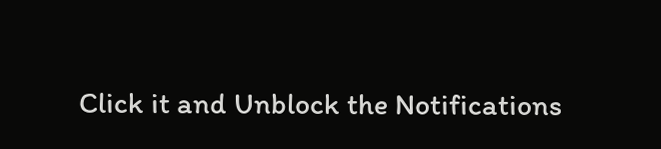Click it and Unblock the Notifications